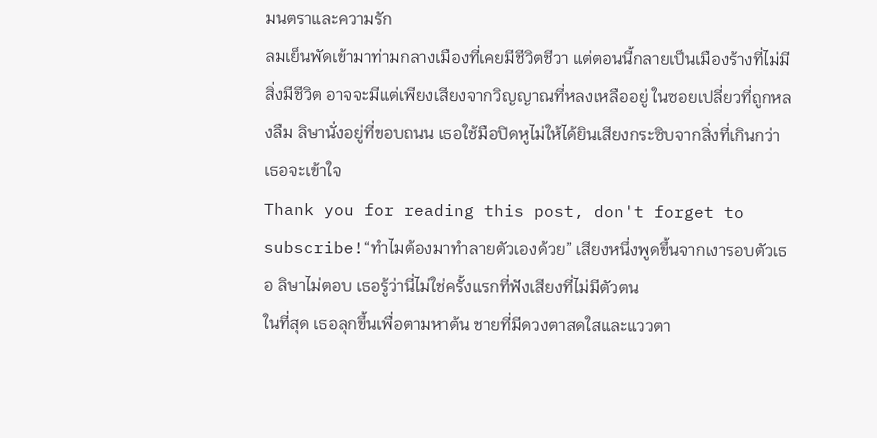มนตราและความรัก
ลมเย็นพัดเข้ามาท่ามกลางเมืองที่เคยมีชีวิตชีวา แต่ตอนนี้กลายเป็นเมืองร้างที่ไม่มีสิ่งมีชีวิต อาจจะมีแต่เพียงเสียงจากวิญญาณที่หลงเหลืออยู่ ในซอยเปลี่ยวที่ถูกหลงลืม ลิษานั่งอยู่ที่ขอบถนน เธอใช้มือปิดหูไม่ให้ได้ยินเสียงกระซิบจากสิ่งที่เกินกว่าเธอจะเข้าใจ
Thank you for reading this post, don't forget to subscribe!“ทำไมต้องมาทำลายตัวเองด้วย” เสียงหนึ่งพูดขึ้นจากเงารอบตัวเธอ ลิษาไม่ตอบ เธอรู้ว่านี่ไม่ใช่ครั้งแรกที่ฟังเสียงที่ไม่มีตัวตน
ในที่สุด เธอลุกขึ้นเพื่อตามหาต้น ชายที่มีดวงตาสดใสและแววตา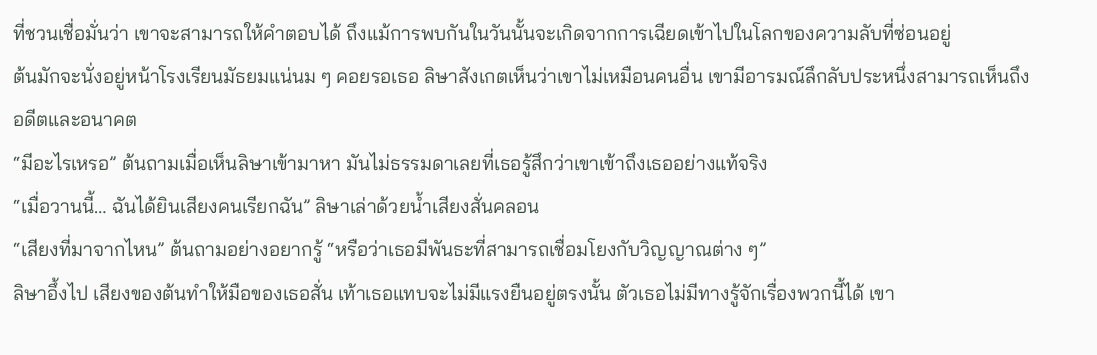ที่ชวนเชื่อมั่นว่า เขาจะสามารถให้คำตอบได้ ถึงแม้การพบกันในวันนั้นจะเกิดจากการเฉียดเข้าไปในโลกของความลับที่ซ่อนอยู่
ต้นมักจะนั่งอยู่หน้าโรงเรียนมัธยมแน่นม ๆ คอยรอเธอ ลิษาสังเกตเห็นว่าเขาไม่เหมือนคนอื่น เขามีอารมณ์ลึกลับประหนึ่งสามารถเห็นถึงอดีตและอนาคต
“มีอะไรเหรอ” ต้นถามเมื่อเห็นลิษาเข้ามาหา มันไม่ธรรมดาเลยที่เธอรู้สึกว่าเขาเข้าถึงเธออย่างแท้จริง
“เมื่อวานนี้… ฉันได้ยินเสียงคนเรียกฉัน” ลิษาเล่าด้วยน้ำเสียงสั่นคลอน
“เสียงที่มาจากไหน” ต้นถามอย่างอยากรู้ “หรือว่าเธอมีพันธะที่สามารถเชื่อมโยงกับวิญญาณต่าง ๆ”
ลิษาอึ้งไป เสียงของต้นทำให้มือของเธอสั่น เท้าเธอแทบจะไม่มีแรงยืนอยู่ตรงนั้น ตัวเธอไม่มีทางรู้จักเรื่องพวกนี้ได้ เขา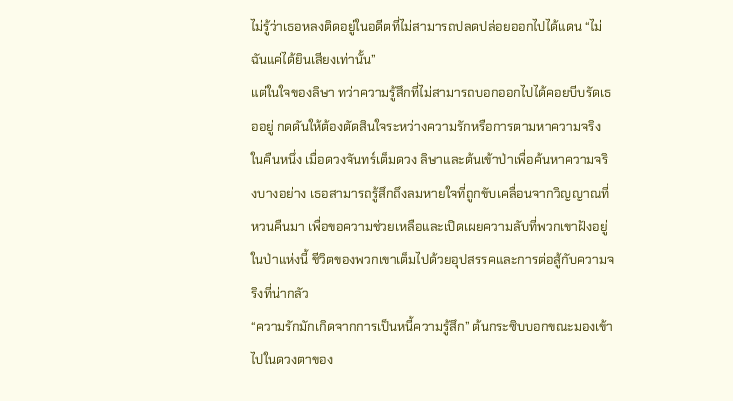ไม่รู้ว่าเธอหลงติดอยู่ในอดีตที่ไม่สามารถปลดปล่อยออกไปได้แดน “ไม่ ฉันแค่ได้ยินเสียงเท่านั้น”
แต่ในใจของลิษา ทว่าความรู้สึกที่ไม่สามารถบอกออกไปได้คอยบีบรัดเธออยู่ กดดันให้ต้องตัดสินใจระหว่างความรักหรือการตามหาความจริง
ในคืนหนึ่ง เมื่อดวงจันทร์เต็มดวง ลิษาและต้นเข้าป่าเพื่อค้นหาความจริงบางอย่าง เธอสามารถรู้สึกถึงลมหายใจที่ถูกขับเคลื่อนจากวิญญาณที่หวนคืนมา เพื่อขอความช่วยเหลือและเปิดเผยความลับที่พวกเขาฝังอยู่ในป่าแห่งนี้ ชีวิตของพวกเขาเต็มไปด้วยอุปสรรคและการต่อสู้กับความจริงที่น่ากลัว
“ความรักมักเกิดจากการเป็นหนี้ความรู้สึก” ต้นกระซิบบอกขณะมองเข้าไปในดวงตาของ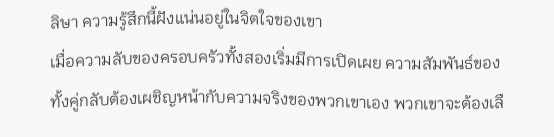ลิษา ความรู้สึกนี้ฝังแน่นอยู่ในจิตใจของเขา
เมื่อความลับของครอบครัวทั้งสองเริ่มมีการเปิดเผย ความสัมพันธ์ของทั้งคู่กลับต้องเผชิญหน้ากับความจริงของพวกเขาเอง พวกเขาจะต้องเลื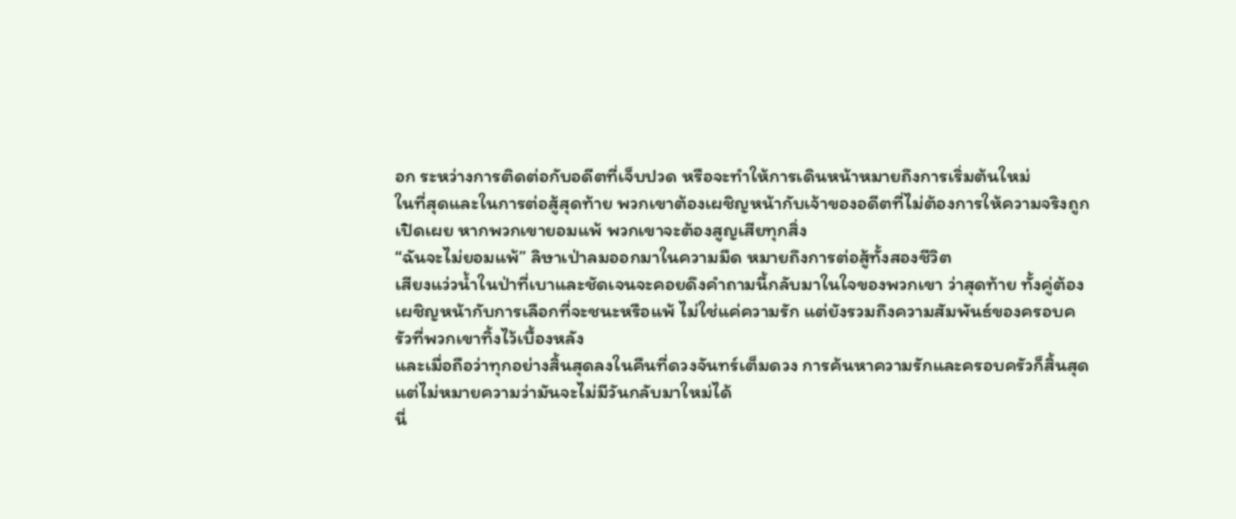อก ระหว่างการติดต่อกับอดีตที่เจ็บปวด หรือจะทำให้การเดินหน้าหมายถึงการเริ่มต้นใหม่
ในที่สุดและในการต่อสู้สุดท้าย พวกเขาต้องเผชิญหน้ากับเจ้าของอดีตที่ไม่ต้องการให้ความจริงถูกเปิดเผย หากพวกเขายอมแพ้ พวกเขาจะต้องสูญเสียทุกสิ่ง
“ฉันจะไม่ยอมแพ้” ลิษาเป่าลมออกมาในความมืด หมายถึงการต่อสู้ทั้งสองชีวิต
เสียงแว่วน้ำในป่าที่เบาและชัดเจนจะคอยดึงคำถามนี้กลับมาในใจของพวกเขา ว่าสุดท้าย ทั้งคู่ต้องเผชิญหน้ากับการเลือกที่จะชนะหรือแพ้ ไม่ใช่แค่ความรัก แต่ยังรวมถึงความสัมพันธ์ของครอบครัวที่พวกเขาทิ้งไว้เบื้องหลัง
และเมื่อถือว่าทุกอย่างสิ้นสุดลงในคืนที่ดวงจันทร์เต็มดวง การค้นหาความรักและครอบครัวก็สิ้นสุด แต่ไม่หมายความว่ามันจะไม่มีวันกลับมาใหม่ได้
นี่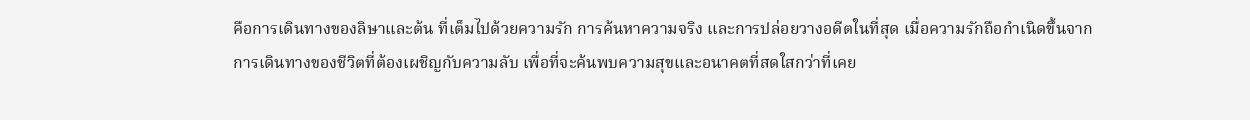คือการเดินทางของลิษาและต้น ที่เต็มไปด้วยความรัก การค้นหาความจริง และการปล่อยวางอดีตในที่สุด เมื่อความรักถือกำเนิดขึ้นจากการเดินทางของชีวิตที่ต้องเผชิญกับความลับ เพื่อที่จะค้นพบความสุขและอนาคตที่สดใสกว่าที่เคย